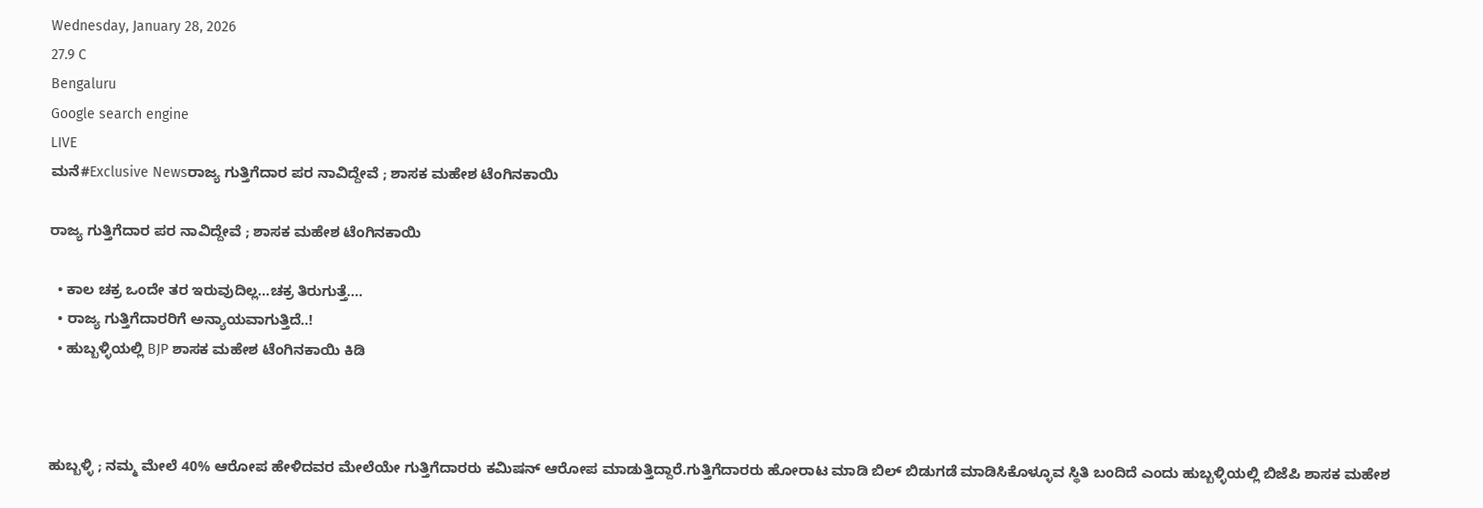Wednesday, January 28, 2026
27.9 C
Bengaluru
Google search engine
LIVE
ಮನೆ#Exclusive Newsರಾಜ್ಯ ಗುತ್ತಿಗೆದಾರ ಪರ ನಾವಿದ್ದೇವೆ ; ಶಾಸಕ‌ ಮಹೇಶ ಟೆಂಗಿನಕಾಯಿ‌

ರಾಜ್ಯ ಗುತ್ತಿಗೆದಾರ ಪರ ನಾವಿದ್ದೇವೆ ; ಶಾಸಕ‌ ಮಹೇಶ ಟೆಂಗಿನಕಾಯಿ‌

  • ಕಾಲ ಚಕ್ರ ಒಂದೇ ತರ ಇರುವುದಿಲ್ಲ‌…ಚಕ್ರ ತಿರುಗುತ್ತೆ….
  • ರಾಜ್ಯ ಗುತ್ತಿಗೆದಾರರಿಗೆ ಅನ್ಯಾಯವಾಗುತ್ತಿದೆ..!
  • ಹುಬ್ಬಳ್ಳಿಯಲ್ಲಿ BJP ಶಾಸಕ‌ ಮಹೇಶ ಟೆಂಗಿನಕಾಯಿ‌ ಕಿಡಿ



ಹುಬ್ಬಳ್ಳಿ ; ನಮ್ಮ ಮೇಲೆ 40% ಆರೋಪ ಹೇಳಿದವರ ಮೇಲೆಯೇ ಗುತ್ತಿಗೆದಾರರು ಕಮಿಷನ್ ಆರೋಪ ಮಾಡುತ್ತಿದ್ದಾರೆ.ಗುತ್ತಿಗೆದಾರರು ಹೋರಾಟ ಮಾಡಿ ಬಿಲ್‌ ಬಿಡುಗಡೆ ಮಾಡಿಸಿಕೊಳ್ಳೂವ ಸ್ಥಿತಿ ಬಂದಿದೆ ಎಂದು ಹುಬ್ಬಳ್ಳಿಯಲ್ಲಿ ಬಿಜೆಪಿ‌ ಶಾಸಕ‌ ಮಹೇಶ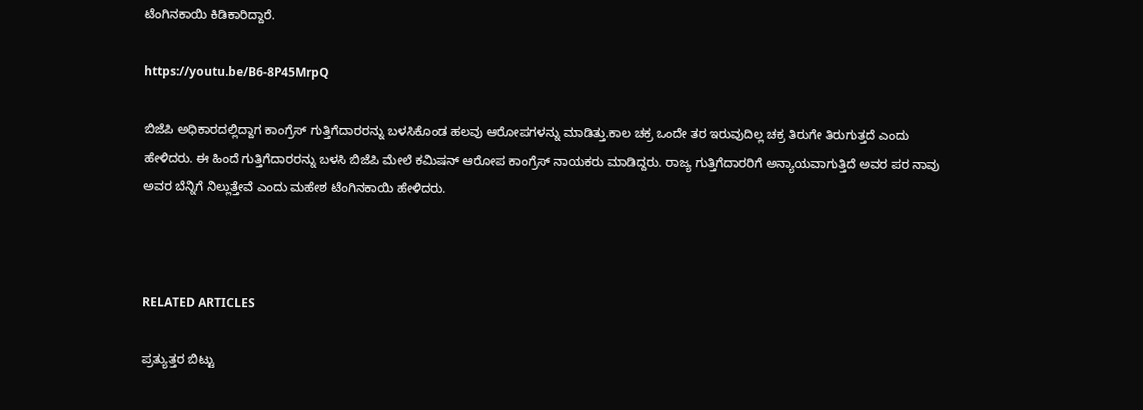ಟೆಂಗಿನಕಾಯಿ‌ ಕಿಡಿಕಾರಿದ್ದಾರೆ.

https://youtu.be/B6-8P45MrpQ

ಬಿಜೆಪಿ‌ ಅಧಿಕಾರದಲ್ಲಿದ್ದಾಗ ಕಾಂಗ್ರೆಸ್ ಗುತ್ತಿಗೆದಾರರನ್ನು ಬಳಸಿಕೊಂಡ ಹಲವು ಆರೋಪಗಳನ್ನು ಮಾಡಿತ್ತು.ಕಾಲ ಚಕ್ರ ಒಂದೇ ತರ ಇರುವುದಿಲ್ಲ‌ ಚಕ್ರ ತಿರುಗೇ ತಿರುಗುತ್ತದೆ ಎಂದು ಹೇಳಿದರು. ಈ ಹಿಂದೆ ಗುತ್ತಿಗೆದಾರರನ್ನು ಬಳಸಿ ಬಿಜೆಪಿ ಮೇಲೆ ಕಮಿಷನ್ ಆರೋಪ ಕಾಂಗ್ರೆಸ್ ನಾಯಕರು ಮಾಡಿದ್ದರು. ರಾಜ್ಯ ಗುತ್ತಿಗೆದಾರರಿಗೆ ಅನ್ಯಾಯವಾಗುತ್ತಿದೆ ಅವರ ಪರ ನಾವು ಅವರ ಬೆನ್ನಿಗೆ ನಿಲ್ಲುತ್ತೇವೆ ಎಂದು ಮಹೇಶ ಟೆಂಗಿನಕಾಯಿ ಹೇಳಿದರು.



RELATED ARTICLES

ಪ್ರತ್ಯುತ್ತರ ಬಿಟ್ಟು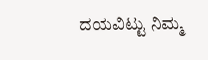ದಯವಿಟ್ಟು ನಿಮ್ಮ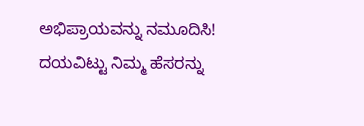ಅಭಿಪ್ರಾಯವನ್ನು ನಮೂದಿಸಿ!
ದಯವಿಟ್ಟು ನಿಮ್ಮ ಹೆಸರನ್ನು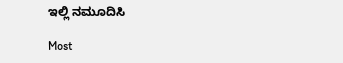ಇಲ್ಲಿ ನಮೂದಿಸಿ

Most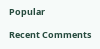Popular

Recent Comments